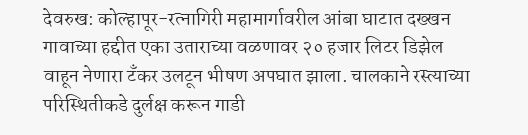देवरुख: कोल्हापूर-रत्नागिरी महामार्गावरील आंबा घाटात दख्खन गावाच्या हद्दीत एका उताराच्या वळणावर २० हजार लिटर डिझेल वाहून नेणारा टँकर उलटून भीषण अपघात झाला. चालकाने रस्त्याच्या परिस्थितीकडे दुर्लक्ष करून गाडी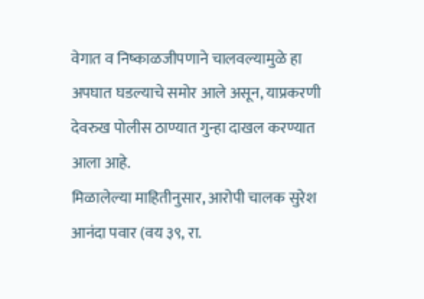वेगात व निष्काळजीपणाने चालवल्यामुळे हा अपघात घडल्याचे समोर आले असून, याप्रकरणी देवरुख पोलीस ठाण्यात गुन्हा दाखल करण्यात आला आहे.
मिळालेल्या माहितीनुसार, आरोपी चालक सुरेश आनंदा पवार (वय ३९, रा.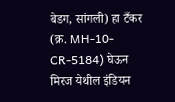बेडग, सांगली) हा टँकर (क्र. MH-10-CR-5184) घेऊन मिरज येथील इंडियन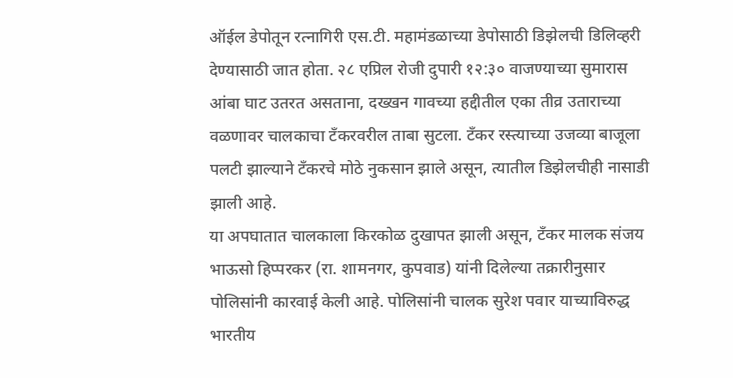ऑईल डेपोतून रत्नागिरी एस.टी. महामंडळाच्या डेपोसाठी डिझेलची डिलिव्हरी देण्यासाठी जात होता. २८ एप्रिल रोजी दुपारी १२:३० वाजण्याच्या सुमारास आंबा घाट उतरत असताना, दख्खन गावच्या हद्दीतील एका तीव्र उताराच्या वळणावर चालकाचा टँकरवरील ताबा सुटला. टँकर रस्त्याच्या उजव्या बाजूला पलटी झाल्याने टँकरचे मोठे नुकसान झाले असून, त्यातील डिझेलचीही नासाडी झाली आहे.
या अपघातात चालकाला किरकोळ दुखापत झाली असून, टँकर मालक संजय भाऊसो हिप्परकर (रा. शामनगर, कुपवाड) यांनी दिलेल्या तक्रारीनुसार पोलिसांनी कारवाई केली आहे. पोलिसांनी चालक सुरेश पवार याच्याविरुद्ध भारतीय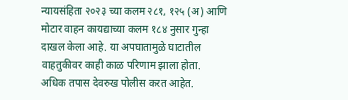न्यायसंहिता २०२३ च्या कलम २८१, १२५ (अ) आणि मोटार वाहन कायद्याच्या कलम १८४ नुसार गुन्हा दाखल केला आहे. या अपघातामुळे घाटातील वाहतुकीवर काही काळ परिणाम झाला होता. अधिक तपास देवरुख पोलीस करत आहेत.